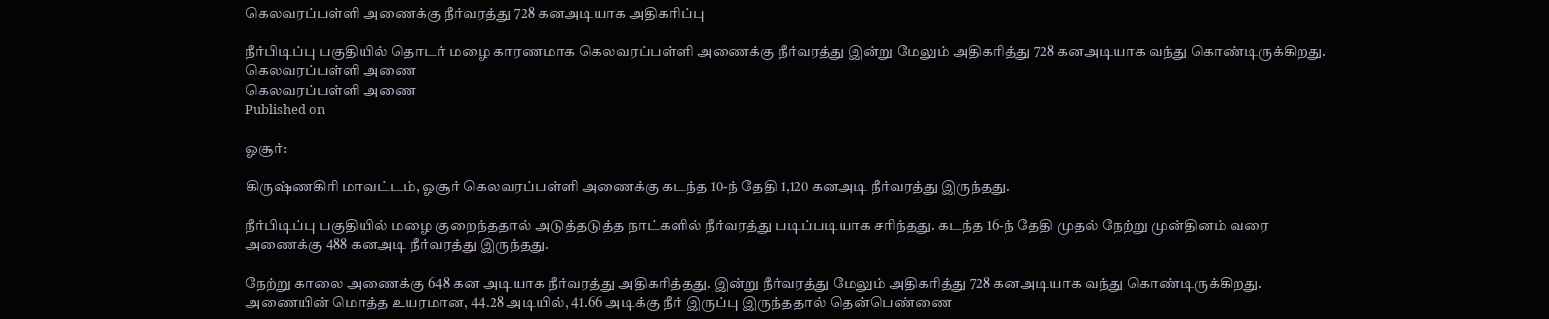கெலவரப்பள்ளி அணைக்கு நீர்வரத்து 728 கனஅடியாக அதிகரிப்பு

நீர்பிடிப்பு பகுதியில் தொடர் மழை காரணமாக கெலவரப்பள்ளி அணைக்கு நீர்வரத்து இன்று மேலும் அதிகரித்து 728 கனஅடியாக வந்து கொண்டிருக்கிறது.
கெலவரப்பள்ளி அணை
கெலவரப்பள்ளி அணை
Published on

ஓசூர்:

கிருஷ்ணகிரி மாவட்டம், ஓசூர் கெலவரப்பள்ளி அணைக்கு கடந்த 10-ந் தேதி 1,120 கனஅடி நீர்வரத்து இருந்தது.

நீர்பிடிப்பு பகுதியில் மழை குறைந்ததால் அடுத்தடுத்த நாட்களில் நீர்வரத்து படிப்படியாக சரிந்தது. கடந்த 16-ந் தேதி முதல் நேற்று முன்தினம் வரை அணைக்கு 488 கனஅடி நீர்வரத்து இருந்தது.

நேற்று காலை அணைக்கு 648 கன அடியாக நீர்வரத்து அதிகரித்தது. இன்று நீர்வரத்து மேலும் அதிகரித்து 728 கனஅடியாக வந்து கொண்டிருக்கிறது. அணையின் மொத்த உயரமான, 44.28 அடியில், 41.66 அடிக்கு நீர் இருப்பு இருந்ததால் தென்பெண்ணை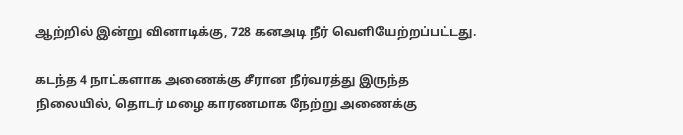ஆற்றில் இன்று வினாடிக்கு, 728 கனஅடி நீர் வெளியேற்றப்பட்டது.

கடந்த 4 நாட்களாக அணைக்கு சீரான நீர்வரத்து இருந்த நிலையில், தொடர் மழை காரணமாக நேற்று அணைக்கு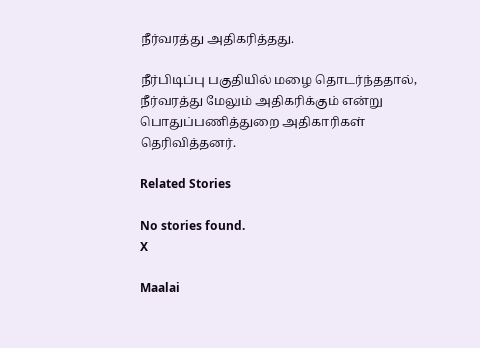நீர்வரத்து அதிகரித்தது.

நீர்பிடிப்பு பகுதியில் மழை தொடர்ந்ததால், நீர்வரத்து மேலும் அதிகரிக்கும் என்று பொதுப்பணித்துறை அதிகாரிகள் தெரிவித்தனர்.

Related Stories

No stories found.
X

Maalai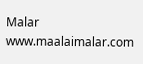Malar
www.maalaimalar.com